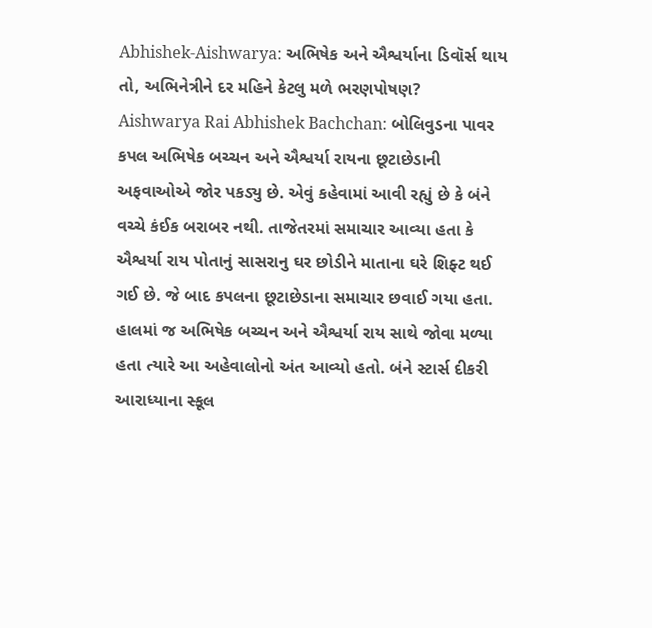Abhishek-Aishwarya: અભિષેક અને ઐશ્વર્યાના ડિવૉર્સ થાય તો, અભિનેત્રીને દર મહિને કેટલુ મળે ભરણપોષણ?
Aishwarya Rai Abhishek Bachchan: બોલિવુડના પાવર કપલ અભિષેક બચ્ચન અને ઐશ્વર્યા રાયના છૂટાછેડાની અફવાઓએ જોર પકડ્યુ છે. એવું કહેવામાં આવી રહ્યું છે કે બંને વચ્ચે કંઈક બરાબર નથી. તાજેતરમાં સમાચાર આવ્યા હતા કે ઐશ્વર્યા રાય પોતાનું સાસરાનુ ઘર છોડીને માતાના ઘરે શિફ્ટ થઈ ગઈ છે. જે બાદ કપલના છૂટાછેડાના સમાચાર છવાઈ ગયા હતા.
હાલમાં જ અભિષેક બચ્ચન અને ઐશ્વર્યા રાય સાથે જોવા મળ્યા હતા ત્યારે આ અહેવાલોનો અંત આવ્યો હતો. બંને સ્ટાર્સ દીકરી આરાધ્યાના સ્કૂલ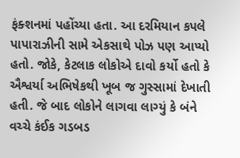ફંક્શનમાં પહોંચ્યા હતા. આ દરમિયાન કપલે પાપારાઝીની સામે એકસાથે પોઝ પણ આપ્યો હતો. જોકે, કેટલાક લોકોએ દાવો કર્યો હતો કે ઐશ્વર્યા અભિષેકથી ખૂબ જ ગુસ્સામાં દેખાતી હતી. જે બાદ લોકોને લાગવા લાગ્યું કે બંને વચ્ચે કંઈક ગડબડ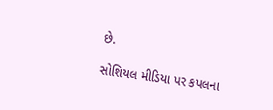છે.

સોશિયલ મીડિયા પર કપલના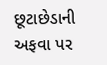છૂટાછેડાની અફવા પર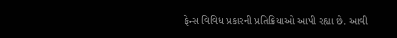ફેન્સ વિવિધ પ્રકારની પ્રતિક્રિયાઓ આપી રહ્યા છે. આવી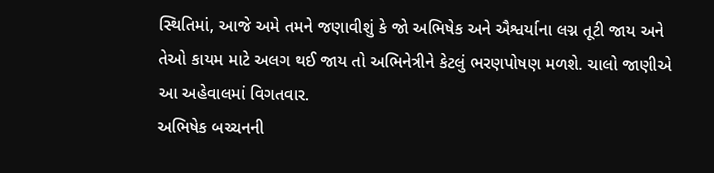સ્થિતિમાં, આજે અમે તમને જણાવીશું કે જો અભિષેક અને ઐશ્વર્યાના લગ્ન તૂટી જાય અને તેઓ કાયમ માટે અલગ થઈ જાય તો અભિનેત્રીને કેટલું ભરણપોષણ મળશે. ચાલો જાણીએ આ અહેવાલમાં વિગતવાર.
અભિષેક બચ્ચનની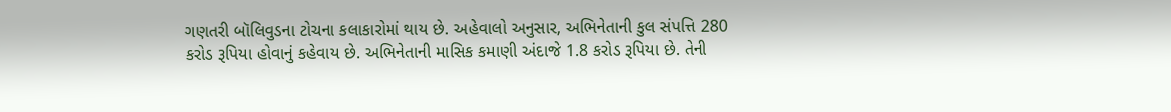ગણતરી બૉલિવુડના ટોચના કલાકારોમાં થાય છે. અહેવાલો અનુસાર, અભિનેતાની કુલ સંપત્તિ 280 કરોડ રૂપિયા હોવાનું કહેવાય છે. અભિનેતાની માસિક કમાણી અંદાજે 1.8 કરોડ રૂપિયા છે. તેની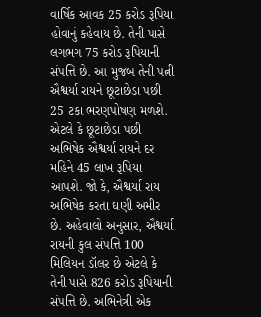વાર્ષિક આવક 25 કરોડ રૂપિયા હોવાનું કહેવાય છે. તેની પાસે લગભગ 75 કરોડ રૂપિયાની સંપત્તિ છે. આ મુજબ તેની પત્ની ઐશ્વર્યા રાયને છૂટાછેડા પછી 25 ટકા ભરણપોષણ મળશે.
એટલે કે છૂટાછેડા પછી અભિષેક ઐશ્વર્યા રાયને દર મહિને 45 લાખ રૂપિયા આપશે. જો કે, ઐશ્વર્યા રાય અભિષેક કરતા ઘણી અમીર છે. અહેવાલો અનુસાર, ઐશ્વર્યા રાયની કુલ સંપત્તિ 100 મિલિયન ડૉલર છે એટલે કે તેની પાસે 826 કરોડ રૂપિયાની સંપત્તિ છે. અભિનેત્રી એક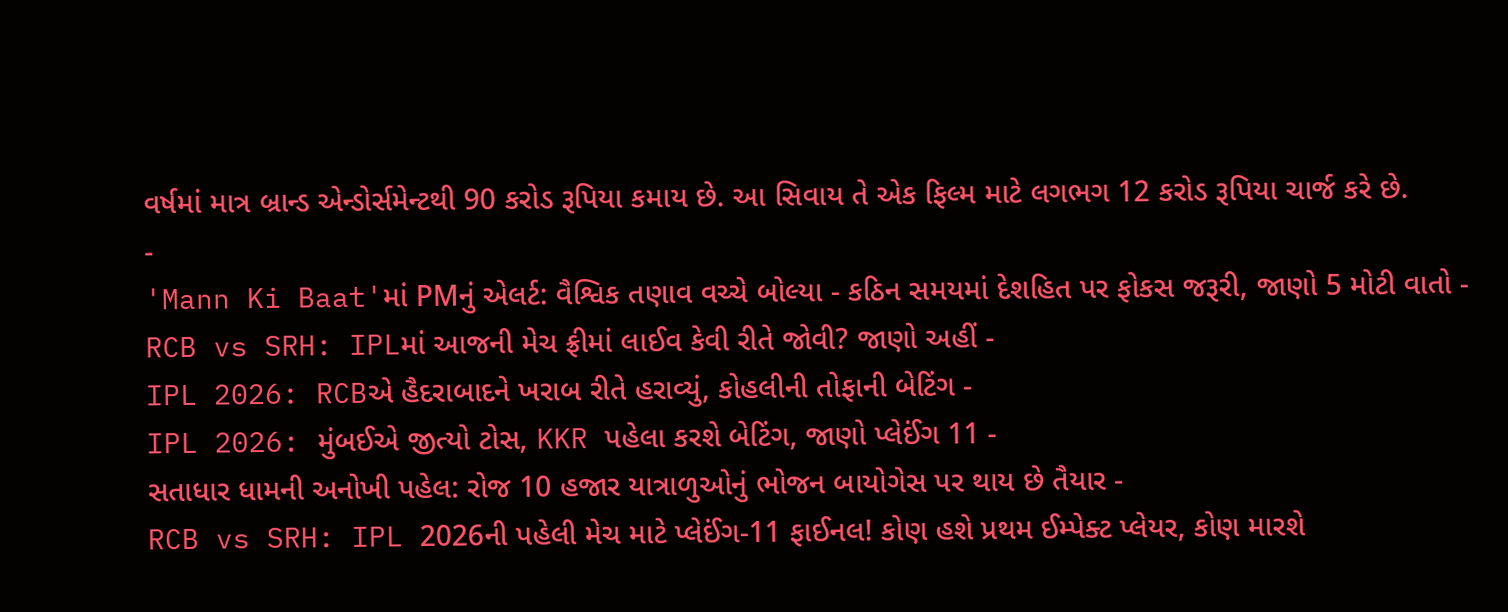વર્ષમાં માત્ર બ્રાન્ડ એન્ડોર્સમેન્ટથી 90 કરોડ રૂપિયા કમાય છે. આ સિવાય તે એક ફિલ્મ માટે લગભગ 12 કરોડ રૂપિયા ચાર્જ કરે છે.
-
'Mann Ki Baat'માં PMનું એલર્ટ: વૈશ્વિક તણાવ વચ્ચે બોલ્યા - કઠિન સમયમાં દેશહિત પર ફોકસ જરૂરી, જાણો 5 મોટી વાતો -
RCB vs SRH: IPLમાં આજની મેચ ફ્રીમાં લાઈવ કેવી રીતે જોવી? જાણો અહીં -
IPL 2026: RCBએ હૈદરાબાદને ખરાબ રીતે હરાવ્યું, કોહલીની તોફાની બેટિંગ -
IPL 2026: મુંબઈએ જીત્યો ટોસ, KKR પહેલા કરશે બેટિંગ, જાણો પ્લેઈંગ 11 -
સતાધાર ધામની અનોખી પહેલ: રોજ 10 હજાર યાત્રાળુઓનું ભોજન બાયોગેસ પર થાય છે તૈયાર -
RCB vs SRH: IPL 2026ની પહેલી મેચ માટે પ્લેઈંગ-11 ફાઈનલ! કોણ હશે પ્રથમ ઈમ્પેક્ટ પ્લેયર, કોણ મારશે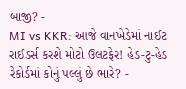બાજી? -
MI vs KKR: આજે વાનખેડેમાં નાઈટ રાઈડર્સ કરશે મોટો ઉલટફેર! હેડ-ટુ-હેડ રેકોર્ડમાં કોનું પલ્લું છે ભારે? -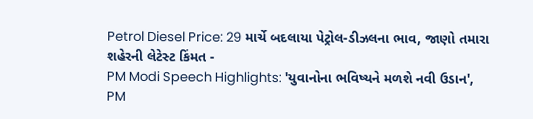Petrol Diesel Price: 29 માર્ચે બદલાયા પેટ્રોલ-ડીઝલના ભાવ, જાણો તમારા શહેરની લેટેસ્ટ કિંમત -
PM Modi Speech Highlights: 'યુવાનોના ભવિષ્યને મળશે નવી ઉડાન', PM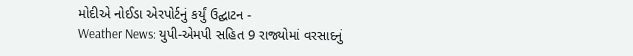મોદીએ નોઈડા એરપોર્ટનું કર્યું ઉદ્ઘાટન -
Weather News: યુપી-એમપી સહિત 9 રાજ્યોમાં વરસાદનું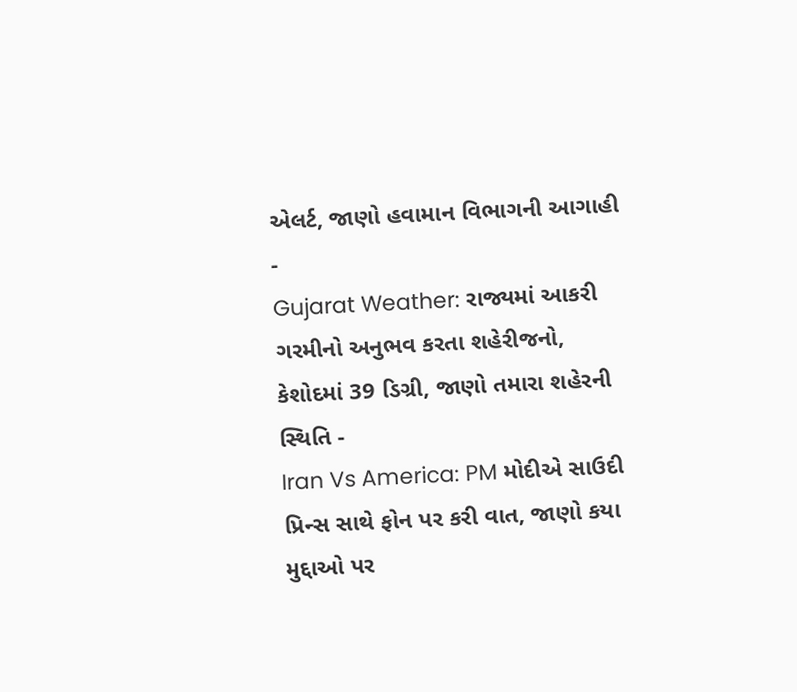એલર્ટ, જાણો હવામાન વિભાગની આગાહી -
Gujarat Weather: રાજ્યમાં આકરી ગરમીનો અનુભવ કરતા શહેરીજનો, કેશોદમાં 39 ડિગ્રી, જાણો તમારા શહેરની સ્થિતિ -
Iran Vs America: PM મોદીએ સાઉદી પ્રિન્સ સાથે ફોન પર કરી વાત, જાણો કયા મુદ્દાઓ પર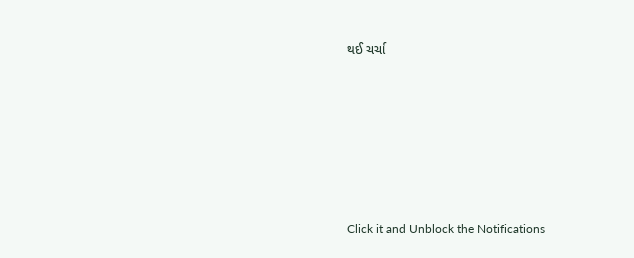થઈ ચર્ચા







Click it and Unblock the Notifications